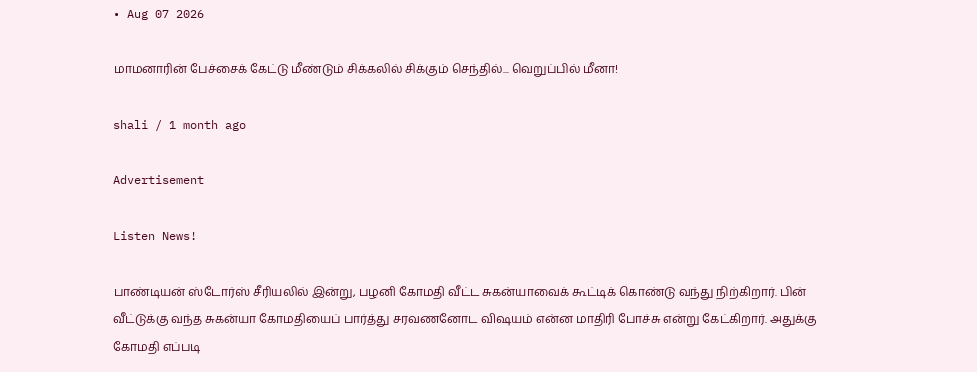• Aug 07 2026

மாமனாரின் பேச்சைக் கேட்டு மீண்டும் சிக்கலில் சிக்கும் செந்தில்... வெறுப்பில் மீனா!

shali / 1 month ago

Advertisement

Listen News!

பாண்டியன் ஸ்டோர்ஸ் சீரியலில் இன்று, பழனி கோமதி வீட்ட சுகன்யாவைக் கூட்டிக் கொண்டு வந்து நிற்கிறார். பின் வீட்டுக்கு வந்த சுகன்யா கோமதியைப் பார்த்து சரவணனோட விஷயம் என்ன மாதிரி போச்சு என்று கேட்கிறார். அதுக்கு கோமதி எப்படி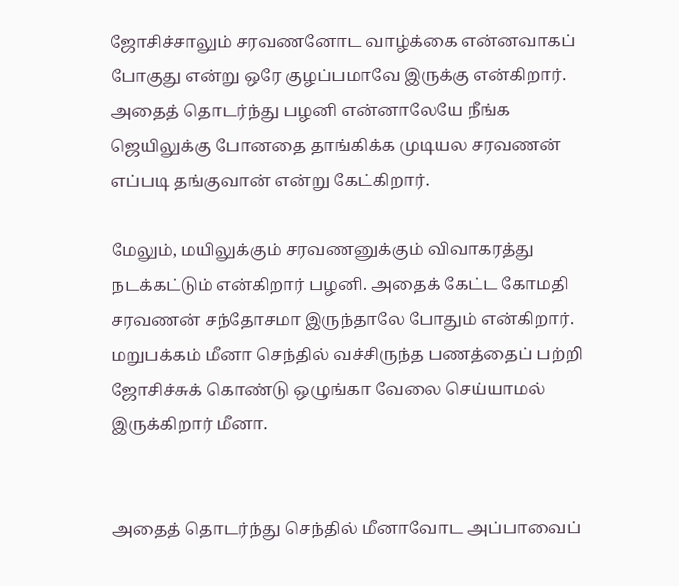ஜோசிச்சாலும் சரவணனோட வாழ்க்கை என்னவாகப் போகுது என்று ஒரே குழப்பமாவே இருக்கு என்கிறார். அதைத் தொடர்ந்து பழனி என்னாலேயே நீங்க ஜெயிலுக்கு போனதை தாங்கிக்க முடியல சரவணன் எப்படி தங்குவான் என்று கேட்கிறார்.

மேலும், மயிலுக்கும் சரவணனுக்கும் விவாகரத்து நடக்கட்டும் என்கிறார் பழனி. அதைக் கேட்ட கோமதி சரவணன் சந்தோசமா இருந்தாலே போதும் என்கிறார். மறுபக்கம் மீனா செந்தில் வச்சிருந்த பணத்தைப் பற்றி ஜோசிச்சுக் கொண்டு ஒழுங்கா வேலை செய்யாமல் இருக்கிறார் மீனா.


அதைத் தொடர்ந்து செந்தில் மீனாவோட அப்பாவைப்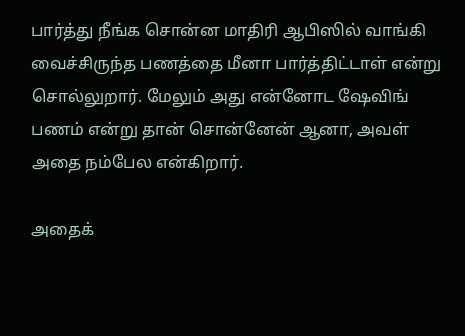பார்த்து நீங்க சொன்ன மாதிரி ஆபிஸில் வாங்கி வைச்சிருந்த பணத்தை மீனா பார்த்திட்டாள் என்று சொல்லுறார். மேலும் அது என்னோட ஷேவிங் பணம் என்று தான் சொன்னேன் ஆனா, அவள் அதை நம்பேல என்கிறார்.

அதைக்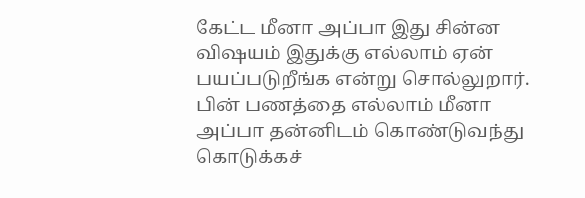கேட்ட மீனா அப்பா இது சின்ன விஷயம் இதுக்கு எல்லாம் ஏன் பயப்படுறீங்க என்று சொல்லுறார். பின் பணத்தை எல்லாம் மீனா அப்பா தன்னிடம் கொண்டுவந்து கொடுக்கச்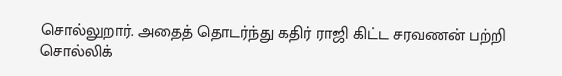சொல்லுறார். அதைத் தொடர்ந்து கதிர் ராஜி கிட்ட சரவணன் பற்றி சொல்லிக்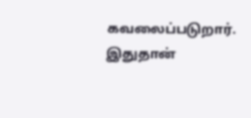கவலைப்படுறார். இதுதான்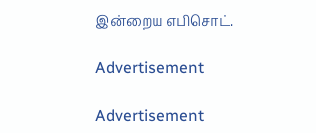இன்றைய எபிசொட்.

Advertisement

Advertisement